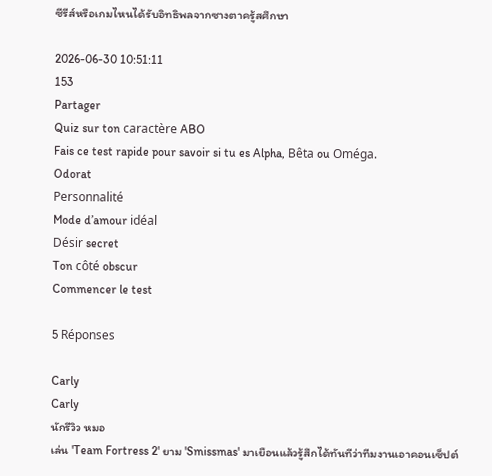ซีรีส์หรือเกมไหนได้รับอิทธิพลจากซางตาครู้สศึกษา

2026-06-30 10:51:11
153
Partager
Quiz sur ton caractère ABO
Fais ce test rapide pour savoir si tu es Alpha, Bêta ou Oméga.
Odorat
Personnalité
Mode d’amour idéal
Désir secret
Ton côté obscur
Commencer le test

5 Réponses

Carly
Carly
นักรีวิว หมอ
เล่น 'Team Fortress 2' ยาม 'Smissmas' มาเยือนแล้วรู้สึกได้ทันทีว่าทีมงานเอาคอนเซ็ปต์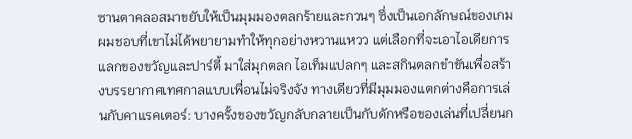ซานตาคลอสมาขยับให้เป็นมุมมองตลกร้ายและกวนๆ ซึ่งเป็นเอกลักษณ์ของเกม ผมชอบที่เขาไม่ได้พยายามทำให้ทุกอย่างหวานแหวว แต่เลือกที่จะเอาไอเดียการแลกของขวัญและปาร์ตี้ มาใส่มุกตลก ไอเท็มแปลกๆ และสกินตลกขำขันเพื่อสร้างบรรยากาศเทศกาลแบบเพื่อนไม่จริงจัง ทางเดียวที่มีมุมมองแตกต่างคือการเล่นกับคาแรคเตอร์: บางครั้งของขวัญกลับกลายเป็นกับดักหรือของเล่นที่เปลี่ยนก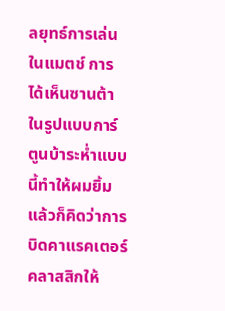ลยุทธ์การเล่นในแมตช์ การได้เห็นซานต้าในรูปแบบการ์ตูนบ้าระห่ำแบบนี้ทำให้ผมยิ้มแล้วก็คิดว่าการบิดคาแรคเตอร์คลาสสิกให้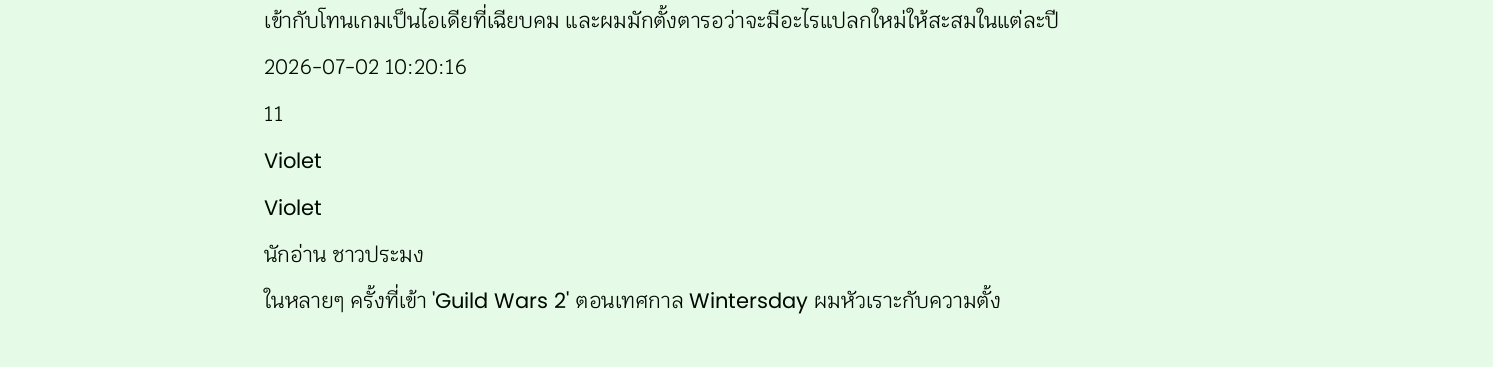เข้ากับโทนเกมเป็นไอเดียที่เฉียบคม และผมมักตั้งตารอว่าจะมีอะไรแปลกใหม่ให้สะสมในแต่ละปี
2026-07-02 10:20:16
11
Violet
Violet
นักอ่าน ชาวประมง
ในหลายๆ ครั้งที่เข้า 'Guild Wars 2' ตอนเทศกาล Wintersday ผมหัวเราะกับความตั้ง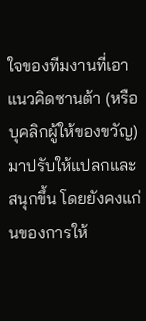ใจของทีมงานที่เอาแนวคิดซานต้า (หรือบุคลิกผู้ให้ของขวัญ) มาปรับให้แปลกและสนุกขึ้น โดยยังคงแก่นของการให้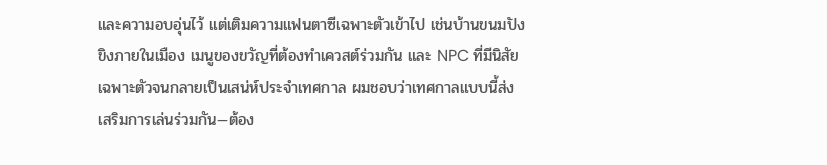และความอบอุ่นไว้ แต่เติมความแฟนตาซีเฉพาะตัวเข้าไป เช่นบ้านขนมปังขิงภายในเมือง เมนูของขวัญที่ต้องทำเควสต์ร่วมกัน และ NPC ที่มีนิสัยเฉพาะตัวจนกลายเป็นเสน่ห์ประจำเทศกาล ผมชอบว่าเทศกาลแบบนี้ส่งเสริมการเล่นร่วมกัน—ต้อง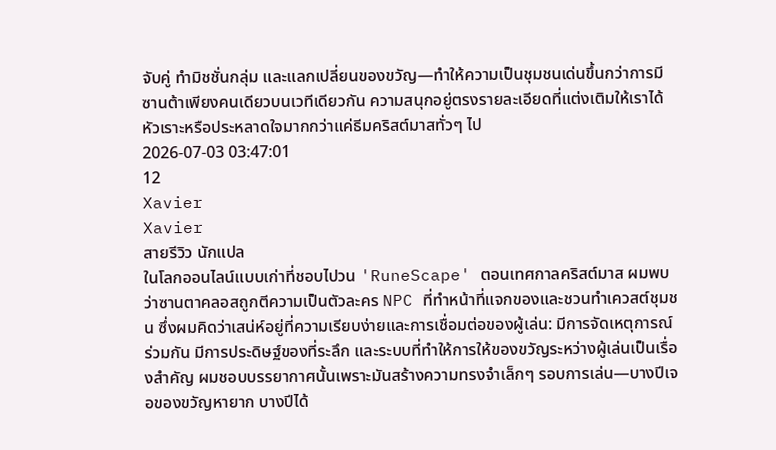จับคู่ ทำมิชชั่นกลุ่ม และแลกเปลี่ยนของขวัญ—ทำให้ความเป็นชุมชนเด่นขึ้นกว่าการมีซานต้าเพียงคนเดียวบนเวทีเดียวกัน ความสนุกอยู่ตรงรายละเอียดที่แต่งเติมให้เราได้หัวเราะหรือประหลาดใจมากกว่าแค่ธีมคริสต์มาสทั่วๆ ไป
2026-07-03 03:47:01
12
Xavier
Xavier
สายรีวิว นักแปล
ในโลกออนไลน์แบบเก่าที่ชอบไปวน 'RuneScape' ตอนเทศกาลคริสต์มาส ผมพบว่าซานตาคลอสถูกตีความเป็นตัวละคร NPC ที่ทำหน้าที่แจกของและชวนทำเควสต์ชุมชน ซึ่งผมคิดว่าเสน่ห์อยู่ที่ความเรียบง่ายและการเชื่อมต่อของผู้เล่น: มีการจัดเหตุการณ์ร่วมกัน มีการประดิษฐ์ของที่ระลึก และระบบที่ทำให้การให้ของขวัญระหว่างผู้เล่นเป็นเรื่องสำคัญ ผมชอบบรรยากาศนั้นเพราะมันสร้างความทรงจำเล็กๆ รอบการเล่น—บางปีเจอของขวัญหายาก บางปีได้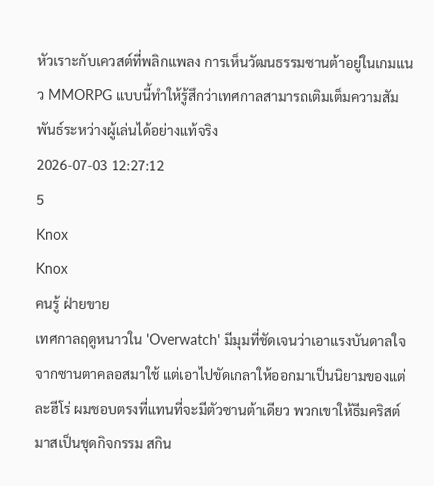หัวเราะกับเควสต์ที่พลิกแพลง การเห็นวัฒนธรรมซานต้าอยู่ในเกมแนว MMORPG แบบนี้ทำให้รู้สึกว่าเทศกาลสามารถเติมเต็มความสัมพันธ์ระหว่างผู้เล่นได้อย่างแท้จริง
2026-07-03 12:27:12
5
Knox
Knox
คนรู้ ฝ่ายขาย
เทศกาลฤดูหนาวใน 'Overwatch' มีมุมที่ชัดเจนว่าเอาแรงบันดาลใจจากซานตาคลอสมาใช้ แต่เอาไปขัดเกลาให้ออกมาเป็นนิยามของแต่ละฮีโร่ ผมชอบตรงที่แทนที่จะมีตัวซานต้าเดียว พวกเขาให้ธีมคริสต์มาสเป็นชุดกิจกรรม สกิน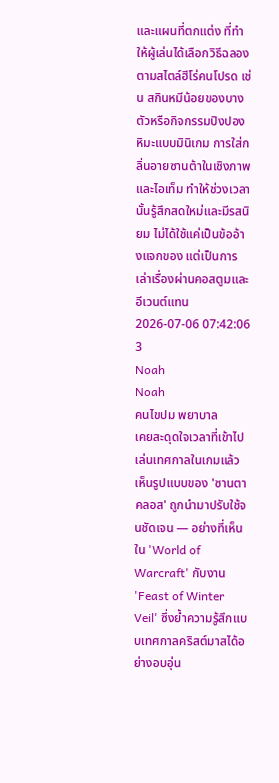และแผนที่ตกแต่ง ที่ทำให้ผู้เล่นได้เลือกวิธีฉลองตามสไตล์ฮีโร่คนโปรด เช่น สกินหมีน้อยของบางตัวหรือกิจกรรมปิงปองหิมะแบบมินิเกม การใส่กลิ่นอายซานต้าในเชิงภาพและไอเท็ม ทำให้ช่วงเวลานั้นรู้สึกสดใหม่และมีรสนิยม ไม่ได้ใช้แค่เป็นข้ออ้างแจกของ แต่เป็นการเล่าเรื่องผ่านคอสตูมและอีเวนต์แทน
2026-07-06 07:42:06
3
Noah
Noah
คนไขปม พยาบาล
เคยสะดุดใจเวลาที่เข้าไปเล่นเทศกาลในเกมแล้วเห็นรูปแบบของ 'ซานตาคลอส' ถูกนำมาปรับใช้จนชัดเจน — อย่างที่เห็นใน 'World of Warcraft' กับงาน 'Feast of Winter Veil' ซึ่งย้ำความรู้สึกแบบเทศกาลคริสต์มาสได้อย่างอบอุ่น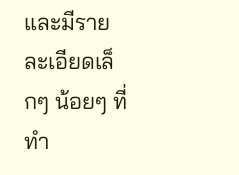และมีรายละเอียดเล็กๆ น้อยๆ ที่ทำ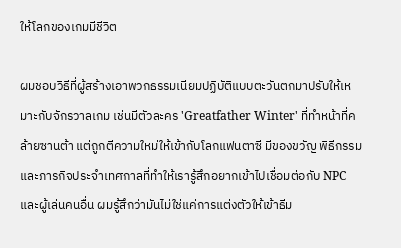ให้โลกของเกมมีชีวิต

ผมชอบวิธีที่ผู้สร้างเอาพวกธรรมเนียมปฏิบัติแบบตะวันตกมาปรับให้เหมาะกับจักรวาลเกม เช่นมีตัวละคร 'Greatfather Winter' ที่ทำหน้าที่คล้ายซานต้า แต่ถูกตีความใหม่ให้เข้ากับโลกแฟนตาซี มีของขวัญ พิธีกรรม และภารกิจประจำเทศกาลที่ทำให้เรารู้สึกอยากเข้าไปเชื่อมต่อกับ NPC และผู้เล่นคนอื่น ผมรู้สึกว่ามันไม่ใช่แค่การแต่งตัวให้เข้าธีม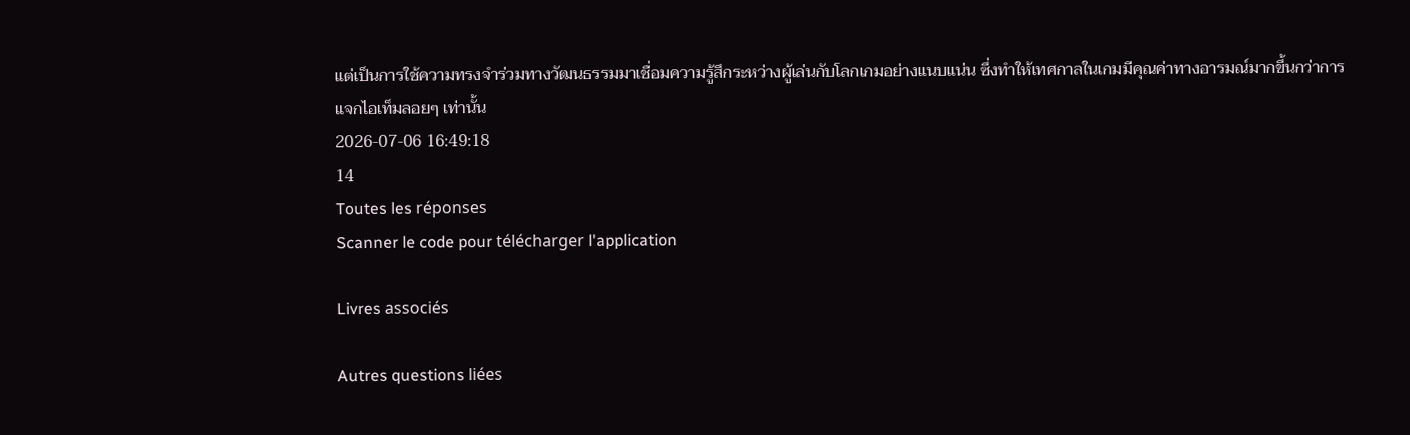แต่เป็นการใช้ความทรงจำร่วมทางวัฒนธรรมมาเชื่อมความรู้สึกระหว่างผู้เล่นกับโลกเกมอย่างแนบแน่น ซึ่งทำให้เทศกาลในเกมมีคุณค่าทางอารมณ์มากขึ้นกว่าการแจกไอเท็มลอยๆ เท่านั้น
2026-07-06 16:49:18
14
Toutes les réponses
Scanner le code pour télécharger l'application

Livres associés

Autres questions liées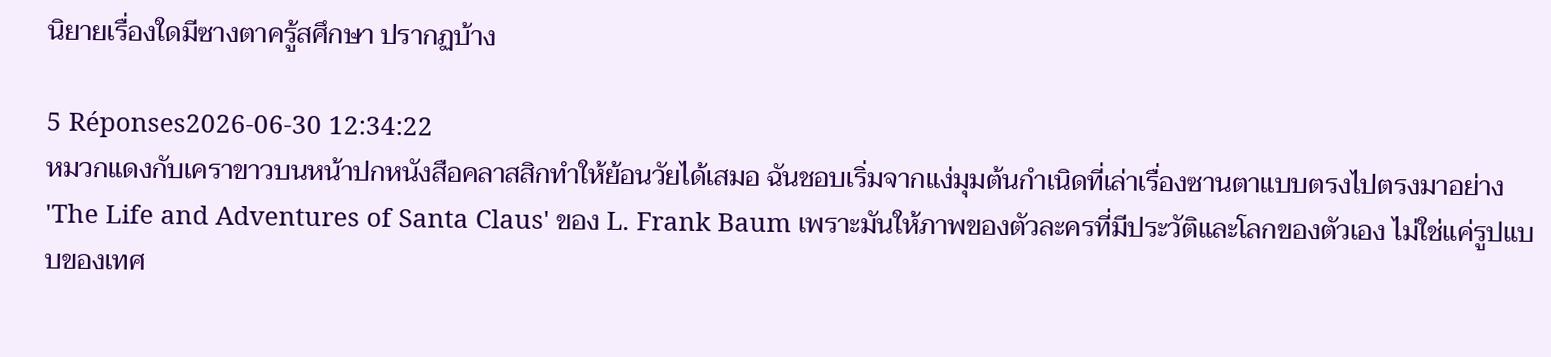นิยายเรื่องใดมีซางตาครู้สศึกษา ปรากฏบ้าง

5 Réponses2026-06-30 12:34:22
หมวกแดงกับเคราขาวบนหน้าปกหนังสือคลาสสิกทำให้ย้อนวัยได้เสมอ ฉันชอบเริ่มจากแง่มุมต้นกำเนิดที่เล่าเรื่องซานตาแบบตรงไปตรงมาอย่าง 'The Life and Adventures of Santa Claus' ของ L. Frank Baum เพราะมันให้ภาพของตัวละครที่มีประวัติและโลกของตัวเอง ไม่ใช่แค่รูปแบบของเทศ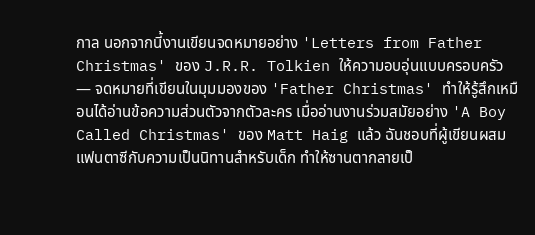กาล นอกจากนี้งานเขียนจดหมายอย่าง 'Letters from Father Christmas' ของ J.R.R. Tolkien ให้ความอบอุ่นแบบครอบครัว — จดหมายที่เขียนในมุมมองของ 'Father Christmas' ทำให้รู้สึกเหมือนได้อ่านข้อความส่วนตัวจากตัวละคร เมื่ออ่านงานร่วมสมัยอย่าง 'A Boy Called Christmas' ของ Matt Haig แล้ว ฉันชอบที่ผู้เขียนผสมแฟนตาซีกับความเป็นนิทานสำหรับเด็ก ทำให้ซานตากลายเป็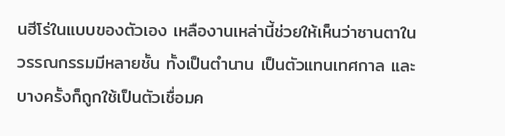นฮีโร่ในแบบของตัวเอง เหลืองานเหล่านี้ช่วยให้เห็นว่าซานตาในวรรณกรรมมีหลายชั้น ทั้งเป็นตำนาน เป็นตัวแทนเทศกาล และบางครั้งก็ถูกใช้เป็นตัวเชื่อมค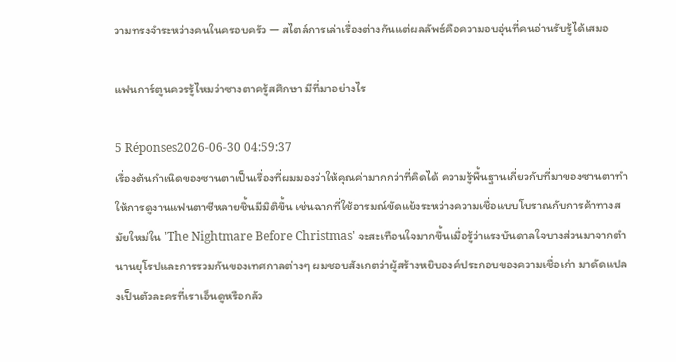วามทรงจำระหว่างคนในครอบครัว — สไตล์การเล่าเรื่องต่างกันแต่ผลลัพธ์คือความอบอุ่นที่คนอ่านรับรู้ได้เสมอ

แฟนการ์ตูนควรรู้ไหมว่าซางตาครู้สศึกษา มีที่มาอย่างไร

5 Réponses2026-06-30 04:59:37
เรื่องต้นกำเนิดของซานตาเป็นเรื่องที่ผมมองว่าให้คุณค่ามากกว่าที่คิดได้ ความรู้พื้นฐานเกี่ยวกับที่มาของซานตาทำให้การดูงานแฟนตาซีหลายชิ้นมีมิติขึ้น เช่นฉากที่ใช้อารมณ์ขัดแย้งระหว่างความเชื่อแบบโบราณกับการค้าทางสมัยใหม่ใน 'The Nightmare Before Christmas' จะสะเทือนใจมากขึ้นเมื่อรู้ว่าแรงบันดาลใจบางส่วนมาจากตำนานยุโรปและการรวมกันของเทศกาลต่างๆ ผมชอบสังเกตว่าผู้สร้างหยิบองค์ประกอบของความเชื่อเก่า มาดัดแปลงเป็นตัวละครที่เราเอ็นดูหรือกลัว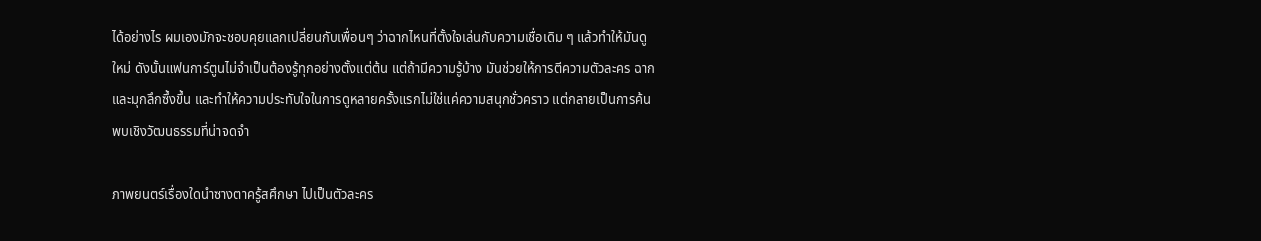ได้อย่างไร ผมเองมักจะชอบคุยแลกเปลี่ยนกับเพื่อนๆ ว่าฉากไหนที่ตั้งใจเล่นกับความเชื่อเดิม ๆ แล้วทำให้มันดูใหม่ ดังนั้นแฟนการ์ตูนไม่จำเป็นต้องรู้ทุกอย่างตั้งแต่ต้น แต่ถ้ามีความรู้บ้าง มันช่วยให้การตีความตัวละคร ฉาก และมุกลึกซึ้งขึ้น และทำให้ความประทับใจในการดูหลายครั้งแรกไม่ใช่แค่ความสนุกชั่วคราว แต่กลายเป็นการค้นพบเชิงวัฒนธรรมที่น่าจดจำ

ภาพยนตร์เรื่องใดนำซางตาครู้สศึกษา ไปเป็นตัวละคร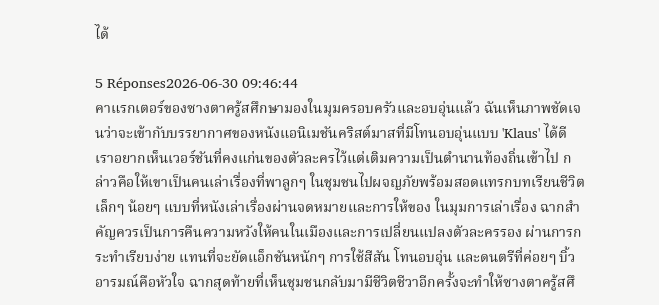ได้

5 Réponses2026-06-30 09:46:44
คาแรกเตอร์ของซางตาครู้สศึกษามองในมุมครอบครัวและอบอุ่นแล้ว ฉันเห็นภาพชัดเจนว่าจะเข้ากับบรรยากาศของหนังแอนิเมชันคริสต์มาสที่มีโทนอบอุ่นแบบ 'Klaus' ได้ดี เราอยากเห็นเวอร์ชันที่คงแก่นของตัวละครไว้แต่เติมความเป็นตำนานท้องถิ่นเข้าไป กล่าวคือให้เขาเป็นคนเล่าเรื่องที่พาลูกๆ ในชุมชนไปผจญภัยพร้อมสอดแทรกบทเรียนชีวิตเล็กๆ น้อยๆ แบบที่หนังเล่าเรื่องผ่านจดหมายและการให้ของ ในมุมการเล่าเรื่อง ฉากสำคัญควรเป็นการคืนความหวังให้คนในเมืองและการเปลี่ยนแปลงตัวละครรอง ผ่านการกระทำเรียบง่าย แทนที่จะยัดแอ็กชันหนักๆ การใช้สีสัน โทนอบอุ่น และดนตรีที่ค่อยๆ บิ้วอารมณ์คือหัวใจ ฉากสุดท้ายที่เห็นชุมชนกลับมามีชีวิตชีวาอีกครั้งจะทำให้ซางตาครู้สศึ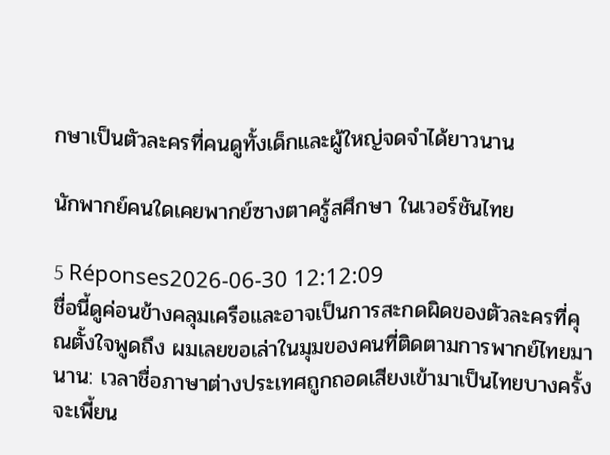กษาเป็นตัวละครที่คนดูทั้งเด็กและผู้ใหญ่จดจำได้ยาวนาน

นักพากย์คนใดเคยพากย์ซางตาครู้สศึกษา ในเวอร์ชันไทย

5 Réponses2026-06-30 12:12:09
ชื่อนี้ดูค่อนข้างคลุมเครือและอาจเป็นการสะกดผิดของตัวละครที่คุณตั้งใจพูดถึง ผมเลยขอเล่าในมุมของคนที่ติดตามการพากย์ไทยมานาน: เวลาชื่อภาษาต่างประเทศถูกถอดเสียงเข้ามาเป็นไทยบางครั้งจะเพี้ยน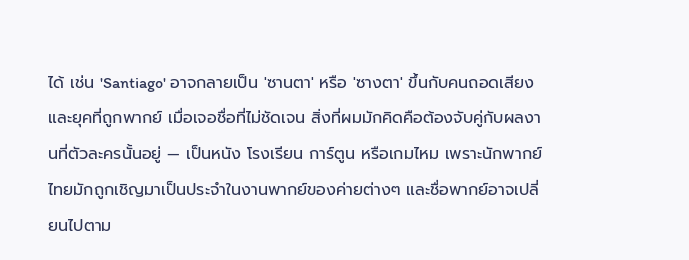ได้ เช่น 'Santiago' อาจกลายเป็น 'ซานตา' หรือ 'ซางตา' ขึ้นกับคนถอดเสียงและยุคที่ถูกพากย์ เมื่อเจอชื่อที่ไม่ชัดเจน สิ่งที่ผมมักคิดคือต้องจับคู่กับผลงานที่ตัวละครนั้นอยู่ — เป็นหนัง โรงเรียน การ์ตูน หรือเกมไหม เพราะนักพากย์ไทยมักถูกเชิญมาเป็นประจำในงานพากย์ของค่ายต่างๆ และชื่อพากย์อาจเปลี่ยนไปตาม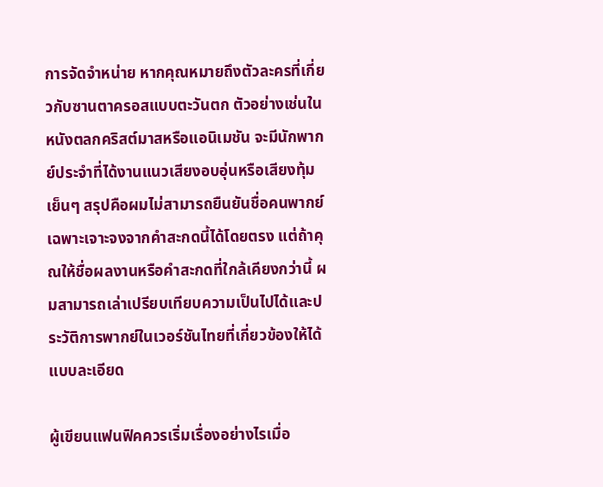การจัดจำหน่าย หากคุณหมายถึงตัวละครที่เกี่ยวกับซานตาครอสแบบตะวันตก ตัวอย่างเช่นในหนังตลกคริสต์มาสหรือแอนิเมชัน จะมีนักพากย์ประจำที่ได้งานแนวเสียงอบอุ่นหรือเสียงทุ้มเย็นๆ สรุปคือผมไม่สามารถยืนยันชื่อคนพากย์เฉพาะเจาะจงจากคำสะกดนี้ได้โดยตรง แต่ถ้าคุณให้ชื่อผลงานหรือคำสะกดที่ใกล้เคียงกว่านี้ ผมสามารถเล่าเปรียบเทียบความเป็นไปได้และประวัติการพากย์ในเวอร์ชันไทยที่เกี่ยวข้องให้ได้แบบละเอียด

ผู้เขียนแฟนฟิคควรเริ่มเรื่องอย่างไรเมื่อ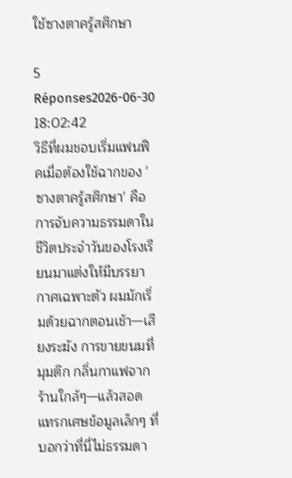ใช้ซางตาครู้สศึกษา

5 Réponses2026-06-30 18:02:42
วิธีที่ผมชอบเริ่มแฟนฟิคเมื่อต้องใช้ฉากของ 'ซางตาครู้สศึกษา' คือการจับความธรรมดาในชีวิตประจำวันของโรงเรียนมาแต่งให้มีบรรยากาศเฉพาะตัว ผมมักเริ่มด้วยฉากตอนเช้า—เสียงระฆัง การขายขนมที่มุมตึก กลิ่นกาแฟจากร้านใกล้ๆ—แล้วสอดแทรกเศษข้อมูลเล็กๆ ที่บอกว่าที่นี่ไม่ธรรมดา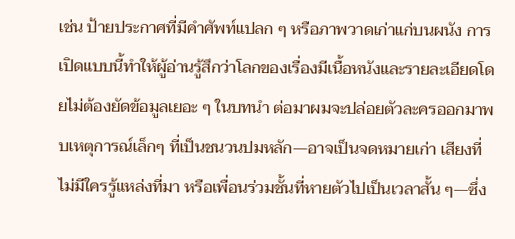เช่น ป้ายประกาศที่มีคำศัพท์แปลก ๆ หรือภาพวาดเก่าแก่บนผนัง การเปิดแบบนี้ทำให้ผู้อ่านรู้สึกว่าโลกของเรื่องมีเนื้อหนังและรายละเอียดโดยไม่ต้องยัดข้อมูลเยอะ ๆ ในบทนำ ต่อมาผมจะปล่อยตัวละครออกมาพบเหตุการณ์เล็กๆ ที่เป็นชนวนปมหลัก—อาจเป็นจดหมายเก่า เสียงที่ไม่มีใครรู้แหล่งที่มา หรือเพื่อนร่วมชั้นที่หายตัวไปเป็นเวลาสั้น ๆ—ซึ่ง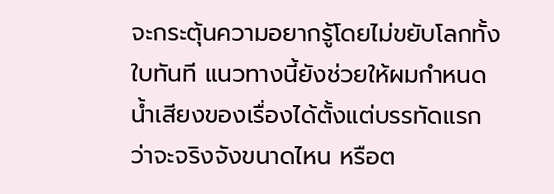จะกระตุ้นความอยากรู้โดยไม่ขยับโลกทั้งใบทันที แนวทางนี้ยังช่วยให้ผมกำหนดน้ำเสียงของเรื่องได้ตั้งแต่บรรทัดแรกว่าจะจริงจังขนาดไหน หรือต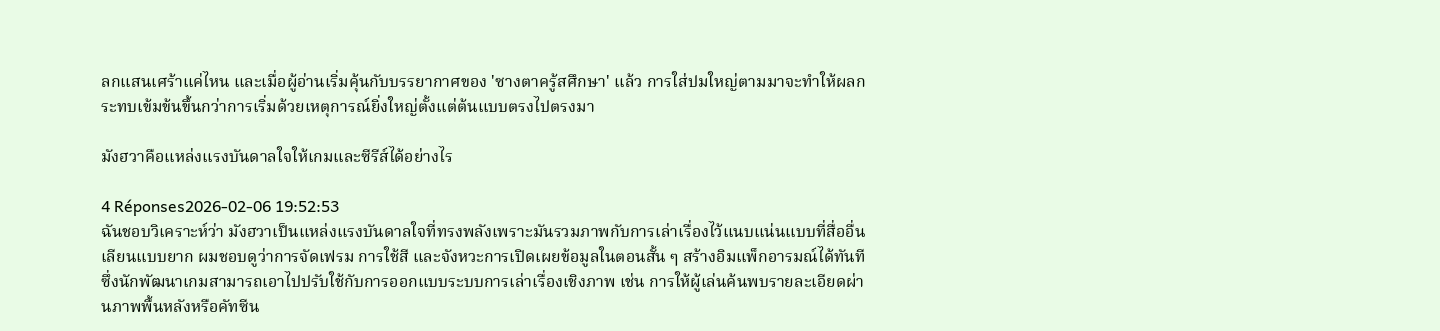ลกแสนเศร้าแค่ไหน และเมื่อผู้อ่านเริ่มคุ้นกับบรรยากาศของ 'ซางตาครู้สศึกษา' แล้ว การใส่ปมใหญ่ตามมาจะทำให้ผลกระทบเข้มข้นขึ้นกว่าการเริ่มด้วยเหตุการณ์ยิ่งใหญ่ตั้งแต่ต้นแบบตรงไปตรงมา

มังฮวาคือแหล่งแรงบันดาลใจให้เกมและซีรีส์ได้อย่างไร

4 Réponses2026-02-06 19:52:53
ฉันชอบวิเคราะห์ว่า มังฮวาเป็นแหล่งแรงบันดาลใจที่ทรงพลังเพราะมันรวมภาพกับการเล่าเรื่องไว้แนบแน่นแบบที่สื่ออื่นเลียนแบบยาก ผมชอบดูว่าการจัดเฟรม การใช้สี และจังหวะการเปิดเผยข้อมูลในตอนสั้น ๆ สร้างอิมแพ็กอารมณ์ได้ทันที ซึ่งนักพัฒนาเกมสามารถเอาไปปรับใช้กับการออกแบบระบบการเล่าเรื่องเชิงภาพ เช่น การให้ผู้เล่นค้นพบรายละเอียดผ่านภาพพื้นหลังหรือคัทซีน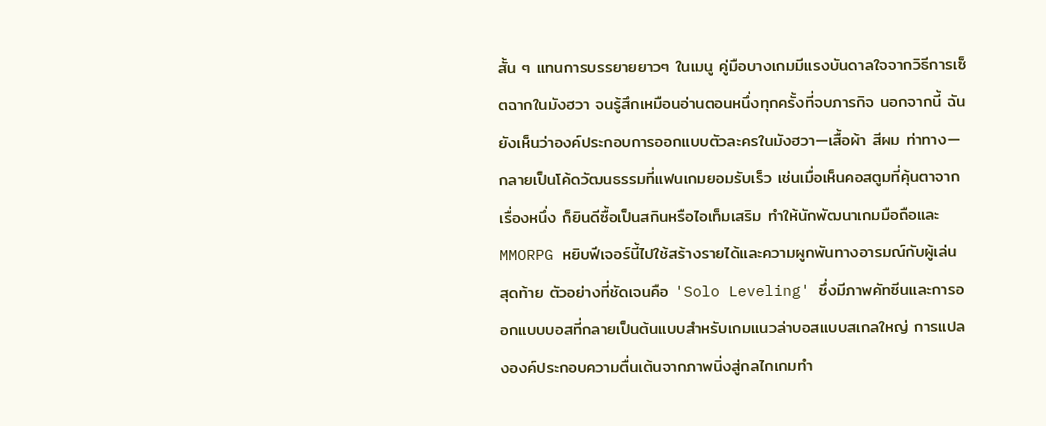สั้น ๆ แทนการบรรยายยาวๆ ในเมนู คู่มือบางเกมมีแรงบันดาลใจจากวิธีการเซ็ตฉากในมังฮวา จนรู้สึกเหมือนอ่านตอนหนึ่งทุกครั้งที่จบภารกิจ นอกจากนี้ ฉันยังเห็นว่าองค์ประกอบการออกแบบตัวละครในมังฮวา—เสื้อผ้า สีผม ท่าทาง—กลายเป็นโค้ดวัฒนธรรมที่แฟนเกมยอมรับเร็ว เช่นเมื่อเห็นคอสตูมที่คุ้นตาจากเรื่องหนึ่ง ก็ยินดีซื้อเป็นสกินหรือไอเท็มเสริม ทำให้นักพัฒนาเกมมือถือและ MMORPG หยิบฟีเจอร์นี้ไปใช้สร้างรายได้และความผูกพันทางอารมณ์กับผู้เล่น สุดท้าย ตัวอย่างที่ชัดเจนคือ 'Solo Leveling' ซึ่งมีภาพคัทซีนและการออกแบบบอสที่กลายเป็นต้นแบบสำหรับเกมแนวล่าบอสแบบสเกลใหญ่ การแปลงองค์ประกอบความตื่นเต้นจากภาพนิ่งสู่กลไกเกมทำ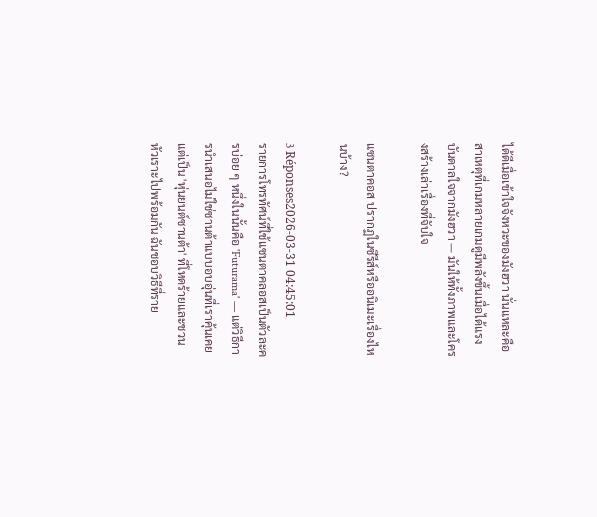ได้ดีเมื่อเข้าใจจังหวะของมังฮวา นั่นแหละคือสาเหตุที่เกมหลายเกมดูมีพลังขึ้นเมื่อได้แรงบันดาลใจจากมังฮวา — มันให้ทั้งภาพและโครงสร้างเล่าเรื่องที่จับใจ

แซนตาคอส ปรากฏในซีรีส์หรืออนิเมะเรื่องไหนบ้าง?

3 Réponses2026-03-31 04:45:01
รายการโทรทัศน์ที่ใช้แซนตาคลอสเป็นตัวละครบ่อย ๆ หนึ่งในนั้นคือ 'Futurama' — แต่วิธีการนำเสนอไม่ใช่ซานต้าแบบอบอุ่นที่เราคุ้นเคย แต่เป็น 'หุ่นยนต์ซานต้า' ที่โหดร้ายและชวนหัวเราะไปพร้อมกัน ฉันชอบวิธีที่ราย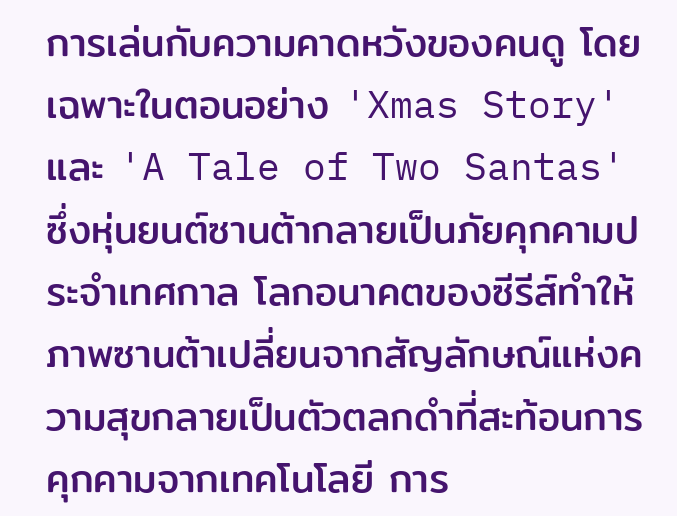การเล่นกับความคาดหวังของคนดู โดยเฉพาะในตอนอย่าง 'Xmas Story' และ 'A Tale of Two Santas' ซึ่งหุ่นยนต์ซานต้ากลายเป็นภัยคุกคามประจำเทศกาล โลกอนาคตของซีรีส์ทำให้ภาพซานต้าเปลี่ยนจากสัญลักษณ์แห่งความสุขกลายเป็นตัวตลกดำที่สะท้อนการคุกคามจากเทคโนโลยี การ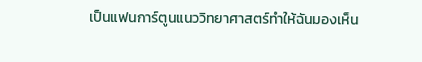เป็นแฟนการ์ตูนแนววิทยาศาสตร์ทำให้ฉันมองเห็น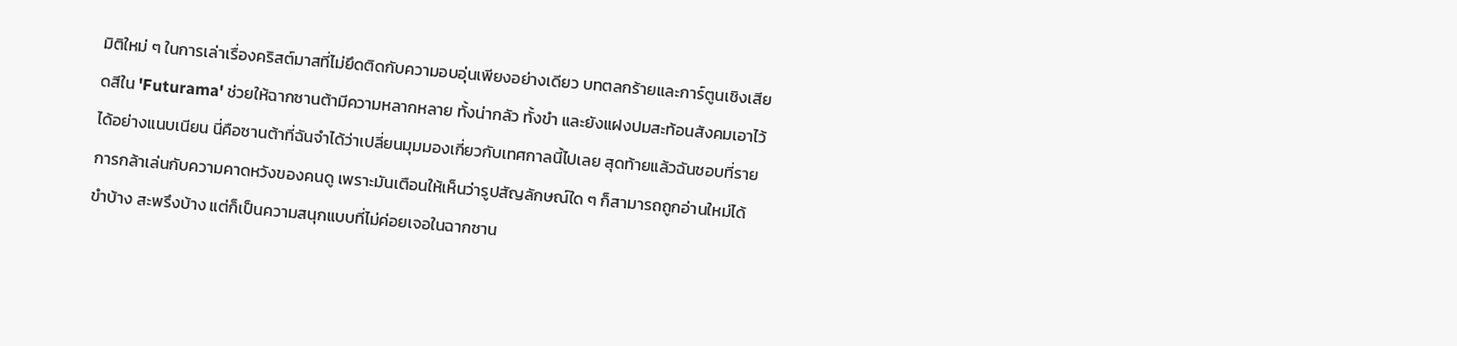มิติใหม่ ๆ ในการเล่าเรื่องคริสต์มาสที่ไม่ยึดติดกับความอบอุ่นเพียงอย่างเดียว บทตลกร้ายและการ์ตูนเชิงเสียดสีใน 'Futurama' ช่วยให้ฉากซานต้ามีความหลากหลาย ทั้งน่ากลัว ทั้งขำ และยังแฝงปมสะท้อนสังคมเอาไว้ได้อย่างแนบเนียน นี่คือซานต้าที่ฉันจำได้ว่าเปลี่ยนมุมมองเกี่ยวกับเทศกาลนี้ไปเลย สุดท้ายแล้วฉันชอบที่รายการกล้าเล่นกับความคาดหวังของคนดู เพราะมันเตือนให้เห็นว่ารูปสัญลักษณ์ใด ๆ ก็สามารถถูกอ่านใหม่ได้ ขำบ้าง สะพรึงบ้าง แต่ก็เป็นความสนุกแบบที่ไม่ค่อยเจอในฉากซาน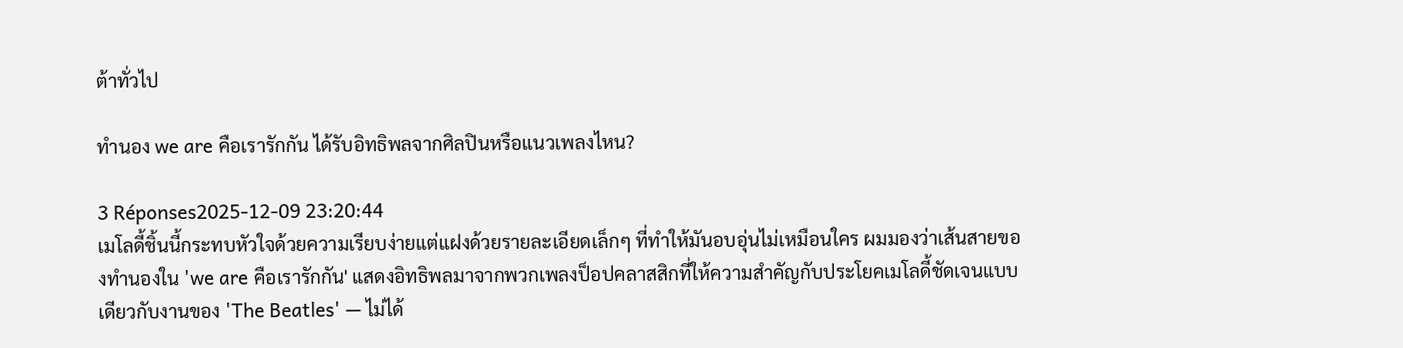ต้าทั่วไป

ทำนอง we are คือเรารักกัน ได้รับอิทธิพลจากศิลปินหรือแนวเพลงไหน?

3 Réponses2025-12-09 23:20:44
เมโลดี้ชิ้นนี้กระทบหัวใจด้วยความเรียบง่ายแต่แฝงด้วยรายละเอียดเล็กๆ ที่ทำให้มันอบอุ่นไม่เหมือนใคร ผมมองว่าเส้นสายของทำนองใน 'we are คือเรารักกัน' แสดงอิทธิพลมาจากพวกเพลงป็อปคลาสสิกที่ให้ความสำคัญกับประโยคเมโลดี้ชัดเจนแบบเดียวกับงานของ 'The Beatles' — ไม่ได้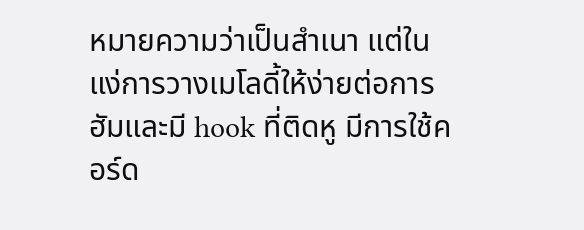หมายความว่าเป็นสำเนา แต่ในแง่การวางเมโลดี้ให้ง่ายต่อการฮัมและมี hook ที่ติดหู มีการใช้คอร์ด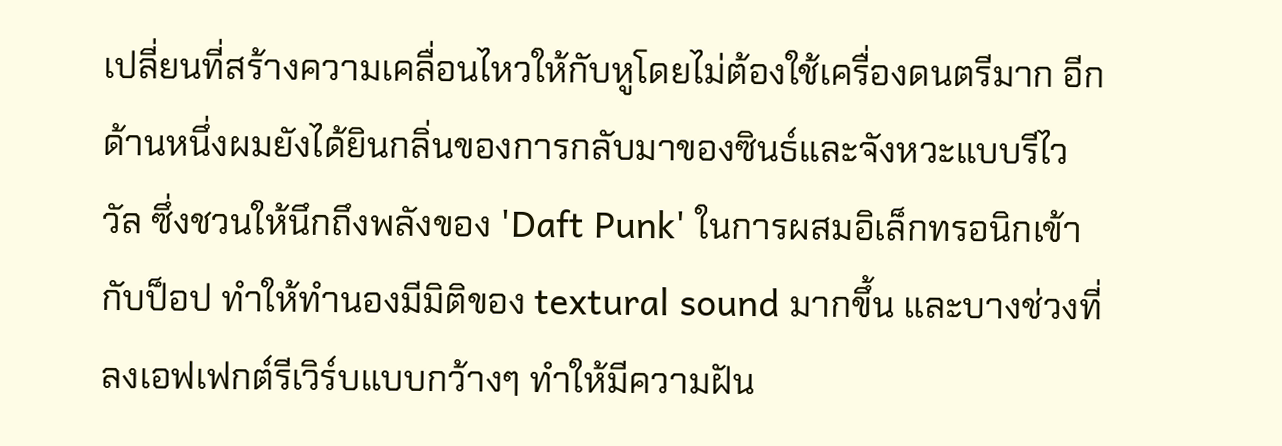เปลี่ยนที่สร้างความเคลื่อนไหวให้กับหูโดยไม่ต้องใช้เครื่องดนตรีมาก อีกด้านหนึ่งผมยังได้ยินกลิ่นของการกลับมาของซินธ์และจังหวะแบบรีไววัล ซึ่งชวนให้นึกถึงพลังของ 'Daft Punk' ในการผสมอิเล็กทรอนิกเข้ากับป็อป ทำให้ทำนองมีมิติของ textural sound มากขึ้น และบางช่วงที่ลงเอฟเฟกต์รีเวิร์บแบบกว้างๆ ทำให้มีความฝัน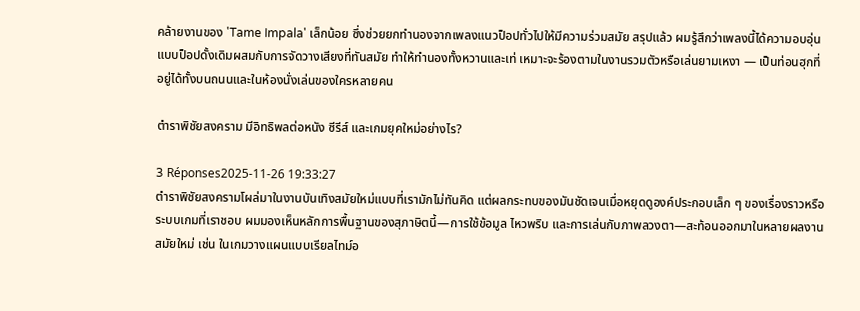คล้ายงานของ 'Tame Impala' เล็กน้อย ซึ่งช่วยยกทำนองจากเพลงแนวป็อปทั่วไปให้มีความร่วมสมัย สรุปแล้ว ผมรู้สึกว่าเพลงนี้ได้ความอบอุ่นแบบป็อปดั้งเดิมผสมกับการจัดวางเสียงที่ทันสมัย ทำให้ทำนองทั้งหวานและเท่ เหมาะจะร้องตามในงานรวมตัวหรือเล่นยามเหงา — เป็นท่อนฮุกที่อยู่ได้ทั้งบนถนนและในห้องนั่งเล่นของใครหลายคน

ตำราพิชัยสงคราม มีอิทธิพลต่อหนัง ซีรีส์ และเกมยุคใหม่อย่างไร?

3 Réponses2025-11-26 19:33:27
ตำราพิชัยสงครามโผล่มาในงานบันเทิงสมัยใหม่แบบที่เรามักไม่ทันคิด แต่ผลกระทบของมันชัดเจนเมื่อหยุดดูองค์ประกอบเล็ก ๆ ของเรื่องราวหรือระบบเกมที่เราชอบ ผมมองเห็นหลักการพื้นฐานของสุภาษิตนี้—การใช้ข้อมูล ไหวพริบ และการเล่นกับภาพลวงตา—สะท้อนออกมาในหลายผลงานสมัยใหม่ เช่น ในเกมวางแผนแบบเรียลไทม์อ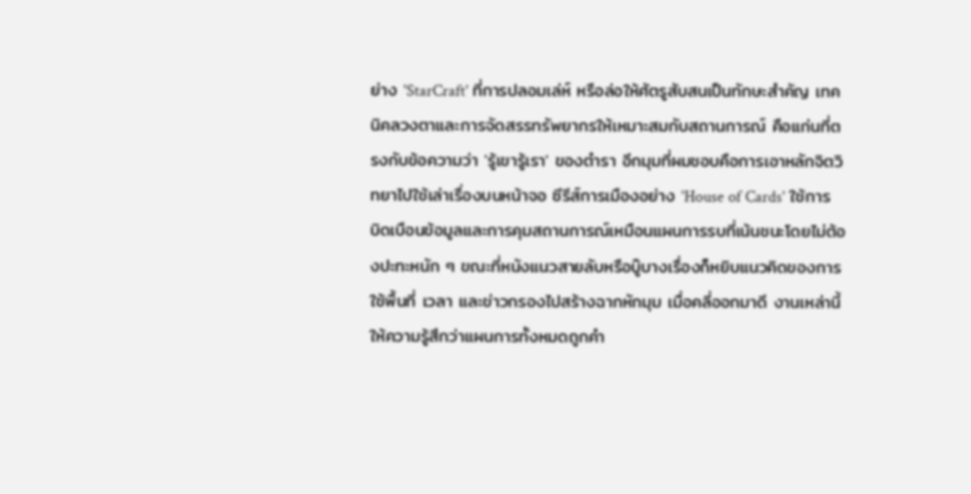ย่าง 'StarCraft' ที่การปลอมเล่ห์ หรือล่อให้ศัตรูสับสนเป็นทักษะสำคัญ เทคนิคลวงตาและการจัดสรรทรัพยากรให้เหมาะสมกับสถานการณ์ คือแก่นที่ตรงกับข้อความว่า 'รู้เขารู้เรา' ของตำรา อีกมุมที่ผมชอบคือการเอาหลักจิตวิทยาไปใช้เล่าเรื่องบนหน้าจอ ซีรีส์การเมืองอย่าง 'House of Cards' ใช้การบิดเบือนข้อมูลและการคุมสถานการณ์เหมือนแผนการรบที่เน้นชนะโดยไม่ต้องปะทะหนัก ๆ ขณะที่หนังแนวสายลับหรือบู๊บางเรื่องก็หยิบแนวคิดของการใช้พื้นที่ เวลา และข่าวกรองไปสร้างฉากหักมุม เมื่อคลี่ออกมาดี งานเหล่านี้ให้ความรู้สึกว่าแผนการทั้งหมดถูกคำ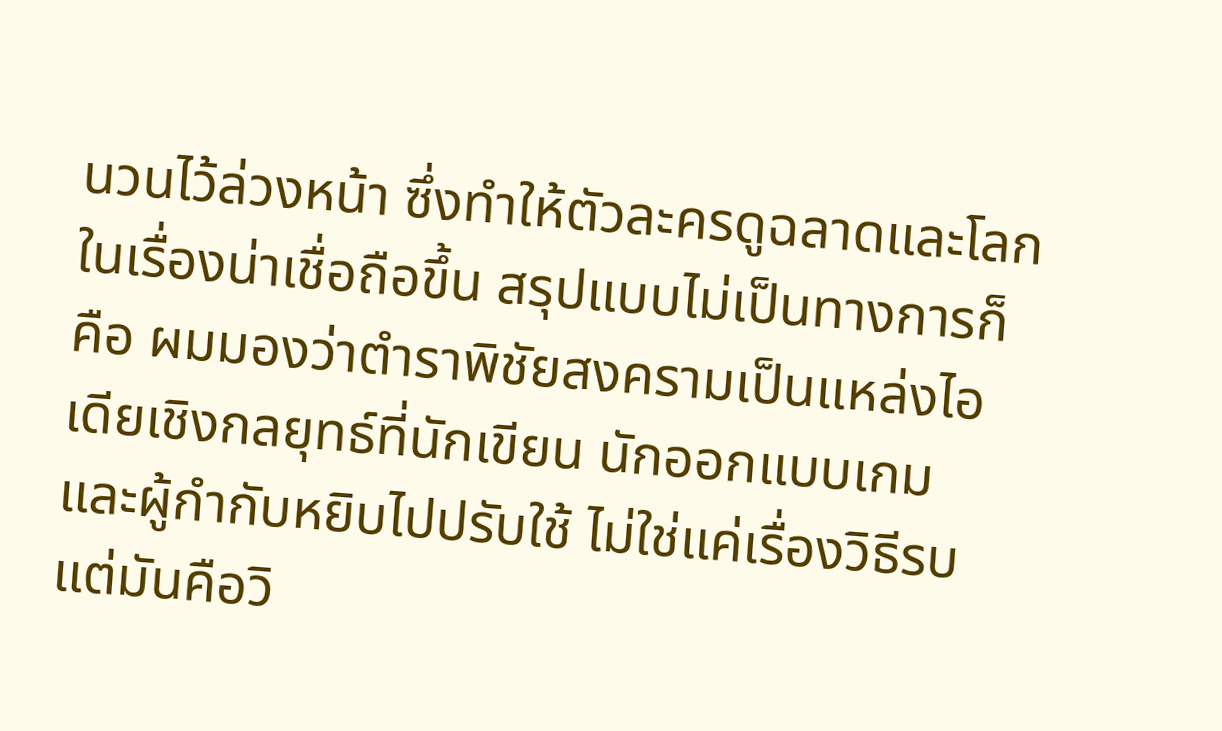นวนไว้ล่วงหน้า ซึ่งทำให้ตัวละครดูฉลาดและโลกในเรื่องน่าเชื่อถือขึ้น สรุปแบบไม่เป็นทางการก็คือ ผมมองว่าตำราพิชัยสงครามเป็นแหล่งไอเดียเชิงกลยุทธ์ที่นักเขียน นักออกแบบเกม และผู้กำกับหยิบไปปรับใช้ ไม่ใช่แค่เรื่องวิธีรบ แต่มันคือวิ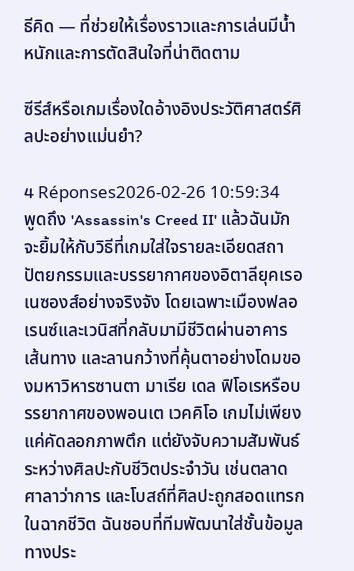ธีคิด — ที่ช่วยให้เรื่องราวและการเล่นมีน้ำหนักและการตัดสินใจที่น่าติดตาม

ซีรีส์หรือเกมเรื่องใดอ้างอิงประวัติศาสตร์ศิลปะอย่างแม่นยำ?

4 Réponses2026-02-26 10:59:34
พูดถึง 'Assassin's Creed II' แล้วฉันมักจะยิ้มให้กับวิธีที่เกมใส่ใจรายละเอียดสถาปัตยกรรมและบรรยากาศของอิตาลียุคเรอเนซองส์อย่างจริงจัง โดยเฉพาะเมืองฟลอเรนซ์และเวนิสที่กลับมามีชีวิตผ่านอาคาร เส้นทาง และลานกว้างที่คุ้นตาอย่างโดมของมหาวิหารซานตา มาเรีย เดล ฟิโอเรหรือบรรยากาศของพอนเต เวคคิโอ เกมไม่เพียงแค่คัดลอกภาพตึก แต่ยังจับความสัมพันธ์ระหว่างศิลปะกับชีวิตประจำวัน เช่นตลาด ศาลาว่าการ และโบสถ์ที่ศิลปะถูกสอดแทรกในฉากชีวิต ฉันชอบที่ทีมพัฒนาใส่ชั้นข้อมูลทางประ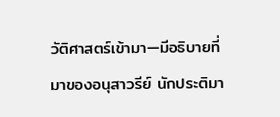วัติศาสตร์เข้ามา—มีอธิบายที่มาของอนุสาวรีย์ นักประติมา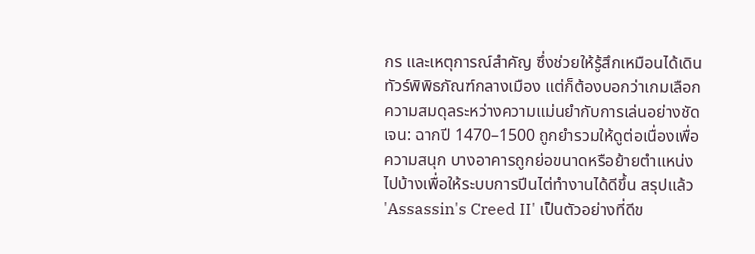กร และเหตุการณ์สำคัญ ซึ่งช่วยให้รู้สึกเหมือนได้เดินทัวร์พิพิธภัณฑ์กลางเมือง แต่ก็ต้องบอกว่าเกมเลือกความสมดุลระหว่างความแม่นยำกับการเล่นอย่างชัดเจน: ฉากปี 1470–1500 ถูกยำรวมให้ดูต่อเนื่องเพื่อความสนุก บางอาคารถูกย่อขนาดหรือย้ายตำแหน่งไปบ้างเพื่อให้ระบบการปีนไต่ทำงานได้ดีขึ้น สรุปแล้ว 'Assassin's Creed II' เป็นตัวอย่างที่ดีข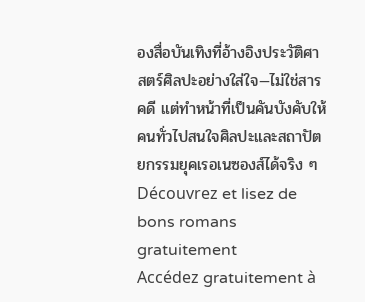องสื่อบันเทิงที่อ้างอิงประวัติศาสตร์ศิลปะอย่างใส่ใจ—ไม่ใช่สารคดี แต่ทำหน้าที่เป็นคันบังคับให้คนทั่วไปสนใจศิลปะและสถาปัตยกรรมยุคเรอเนซองส์ได้จริง ๆ
Découvrez et lisez de bons romans gratuitement
Accédez gratuitement à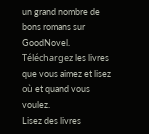un grand nombre de bons romans sur GoodNovel. Téléchargez les livres que vous aimez et lisez où et quand vous voulez.
Lisez des livres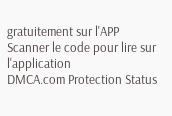gratuitement sur l'APP
Scanner le code pour lire sur l'application
DMCA.com Protection Status